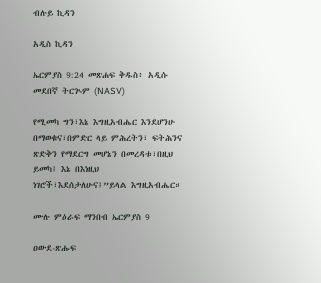ብሉይ ኪዳን

አዲስ ኪዳን

ኤርምያስ 9:24 መጽሐፍ ቅዱስ፥ አዲሱ መደበኛ ትርጒም (NASV)

የሚመካ ግን፣እኔ እግዚአብሔር እንደሆንሁ በማወቁና፣በምድር ላይ ምሕረትን፣ ፍትሕንና ጽድቅን የማደርግ መሆኔን በመረዳቱ፣በዚህ ይመካ፤ እኔ በእነዚህ ነገሮች፣እደሰታለሁና፤”ይላል እግዚአብሔር።

ሙሉ ምዕራፍ ማንበብ ኤርምያስ 9

ዐውደ-ጽሑፍ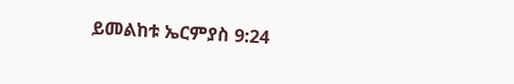ይመልከቱ ኤርምያስ 9:24